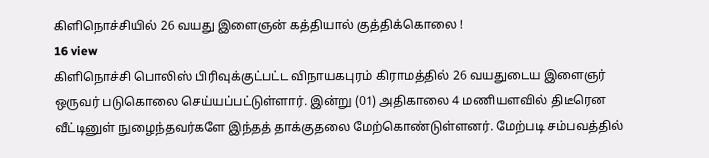கிளிநொச்சியில் 26 வயது இளைஞன் கத்தியால் குத்திக்கொலை !
16 view
கிளிநொச்சி பொலிஸ் பிரிவுக்குட்பட்ட விநாயகபுரம் கிராமத்தில் 26 வயதுடைய இளைஞர் ஒருவர் படுகொலை செய்யப்பட்டுள்ளார். இன்று (01) அதிகாலை 4 மணியளவில் திடீரென வீட்டினுள் நுழைந்தவர்களே இந்தத் தாக்குதலை மேற்கொண்டுள்ளனர். மேற்படி சம்பவத்தில்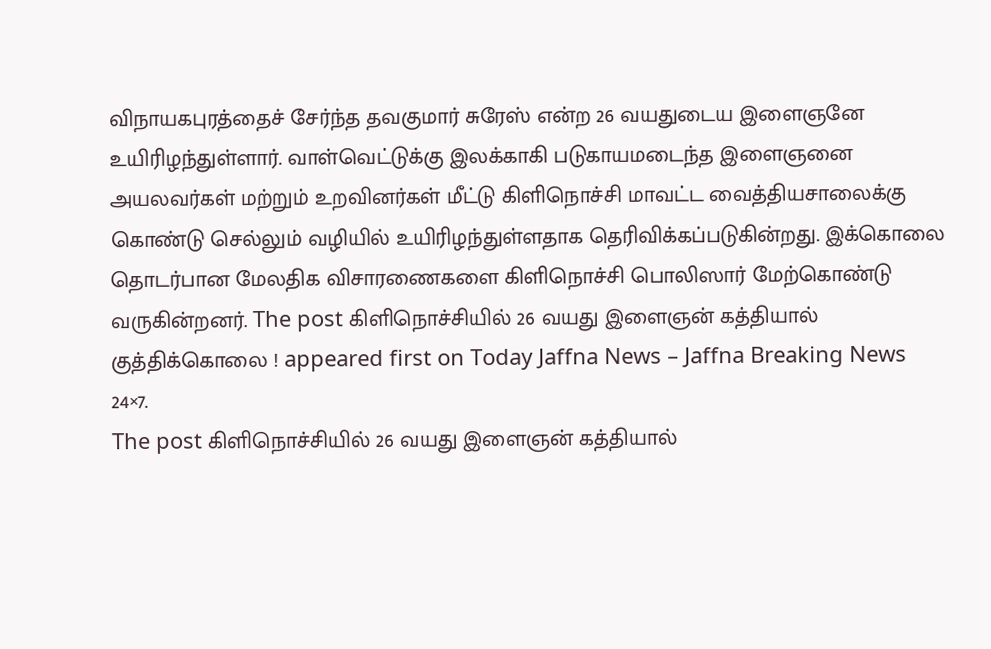விநாயகபுரத்தைச் சேர்ந்த தவகுமார் சுரேஸ் என்ற 26 வயதுடைய இளைஞனே உயிரிழந்துள்ளார். வாள்வெட்டுக்கு இலக்காகி படுகாயமடைந்த இளைஞனை அயலவர்கள் மற்றும் உறவினர்கள் மீட்டு கிளிநொச்சி மாவட்ட வைத்தியசாலைக்கு கொண்டு செல்லும் வழியில் உயிரிழந்துள்ளதாக தெரிவிக்கப்படுகின்றது. இக்கொலை தொடர்பான மேலதிக விசாரணைகளை கிளிநொச்சி பொலிஸார் மேற்கொண்டு வருகின்றனர். The post கிளிநொச்சியில் 26 வயது இளைஞன் கத்தியால் குத்திக்கொலை ! appeared first on Today Jaffna News – Jaffna Breaking News 24×7.
The post கிளிநொச்சியில் 26 வயது இளைஞன் கத்தியால்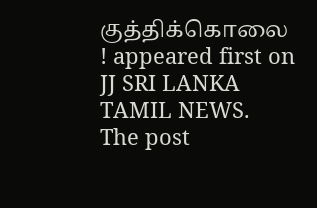குத்திக்கொலை ! appeared first on JJ SRI LANKA TAMIL NEWS.
The post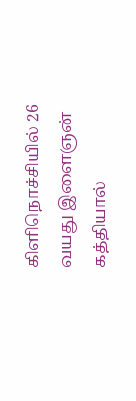கிளிநொச்சியில் 26 வயது இளைஞன் கத்தியால்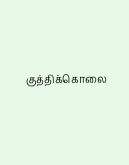குத்திக்கொலை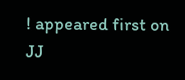! appeared first on JJ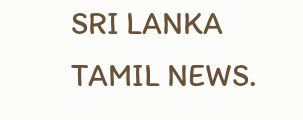SRI LANKA TAMIL NEWS.